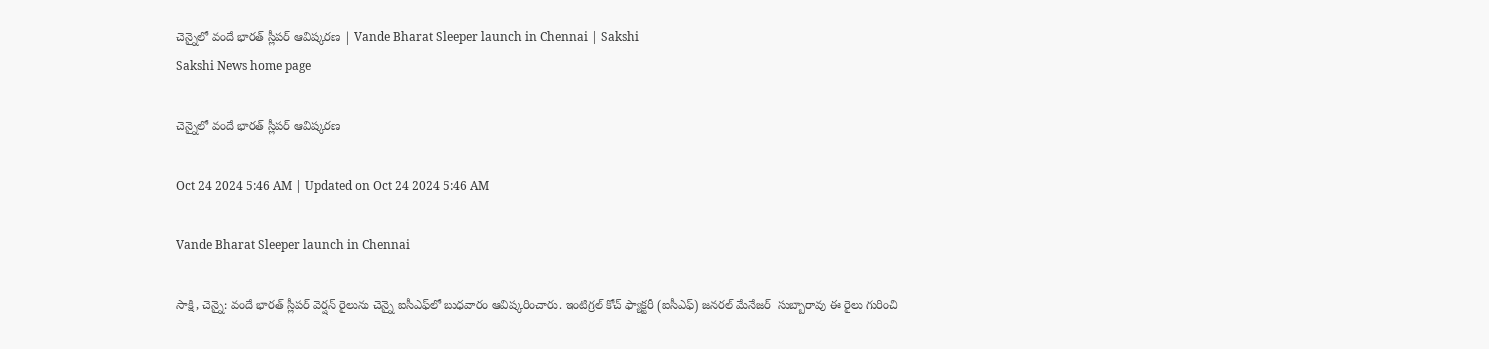చెన్నైలో వందే భారత్‌ స్లీపర్‌ ఆవిష్కరణ | Vande Bharat Sleeper launch in Chennai | Sakshi
Sakshi News home page

చెన్నైలో వందే భారత్‌ స్లీపర్‌ ఆవిష్కరణ

Oct 24 2024 5:46 AM | Updated on Oct 24 2024 5:46 AM

Vande Bharat Sleeper launch in Chennai

సాక్షి, చెన్నై: వందే భారత్‌ స్లీపర్‌ వెర్షన్‌ రైలును చెన్నై ఐసీఎఫ్‌లో బుధవారం ఆవిష్కరించారు. ఇంటిగ్రల్‌ కోచ్‌ ఫ్యాక్టరీ (ఐసీఎఫ్‌) జనరల్‌ మేనేజర్‌  సుబ్బారావు ఈ రైలు గురించి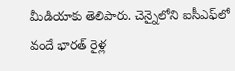మీడియాకు తెలిపారు. చెన్నైలోని ఐసీఎఫ్‌లో వందే భారత్‌ రైళ్ల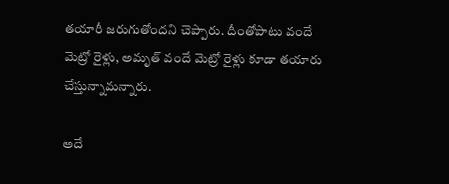తయారీ జరుగుతోందని చెప్పారు. దీంతోపాటు వందే మెట్రో రైళ్లు, అమృత్‌ వందే మెట్రో రైళ్లు కూడా తయారు చేస్తున్నామన్నారు.

అదే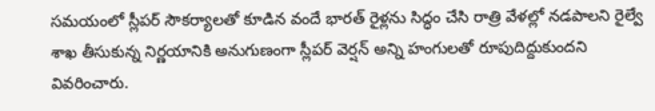సమయంలో స్లీపర్‌ సౌకర్యాలతో కూడిన వందే భారత్‌ రైళ్లను సిద్ధం చేసి రాత్రి వేళల్లో నడపాలని రైల్వే శాఖ తీసుకున్న నిర్ణయానికి అనుగుణంగా స్లీపర్‌ వెర్షన్‌ అన్ని హంగులతో రూపుదిద్దుకుందని వివరించారు.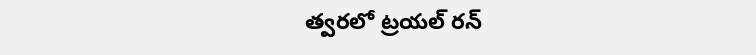త్వరలో ట్రయల్‌ రన్‌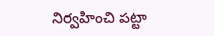నిర్వహించి పట్టా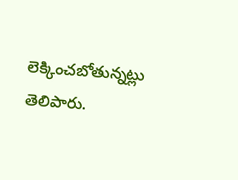లెక్కించబోతున్నట్లు తెలిపారు.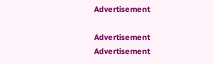Advertisement

Advertisement
Advertisement